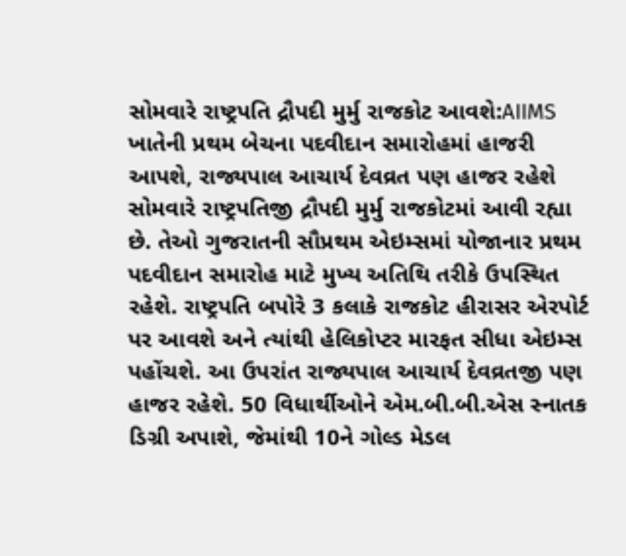સોમવારે રાષ્ટ્રપતિ દ્રૌપદી મુર્મુ રાજકોટ આવશે:AIIMS ખાતેની પ્રથમ બેચના પદવીદાન સમારોહમાં હાજરી આપશે, રાજ્યપાલ આચાર્ય દેવવ્રત પણ હાજર રહેશે
સોમવારે રાષ્ટ્રપતિજી દ્રૌપદી મુર્મુ રાજકોટમાં આવી રહ્યા છે. તેઓ ગુજરાતની સૌપ્રથમ એઇમ્સમાં યોજાનાર પ્રથમ પદવીદાન સમારોહ માટે મુખ્ય અતિથિ તરીકે ઉપસ્થિત રહેશે. રાષ્ટ્રપતિ બપોરે 3 કલાકે રાજકોટ હીરાસર એરપોર્ટ પર આવશે અને ત્યાંથી હેલિકોપ્ટર મારફત સીધા એઇમ્સ પહોંચશે. આ ઉપરાંત રાજ્યપાલ આચાર્ય દેવવ્રતજી પણ હાજર રહેશે. 50 વિધાર્થીઓને એમ.બી.બી.એસ સ્નાતક ડિગ્રી અપાશે, જેમાંથી 10ને ગોલ્ડ મેડલ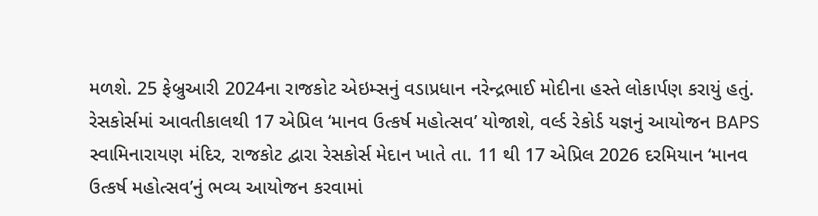મળશે. 25 ફેબ્રુઆરી 2024ના રાજકોટ એઇમ્સનું વડાપ્રધાન નરેન્દ્રભાઈ મોદીના હસ્તે લોકાર્પણ કરાયું હતું. રેસકોર્સમાં આવતીકાલથી 17 એપ્રિલ ‘માનવ ઉત્કર્ષ મહોત્સવ’ યોજાશે, વર્લ્ડ રેકોર્ડ યજ્ઞનું આયોજન BAPS સ્વામિનારાયણ મંદિર, રાજકોટ દ્વારા રેસકોર્સ મેદાન ખાતે તા. 11 થી 17 એપ્રિલ 2026 દરમિયાન ‘માનવ ઉત્કર્ષ મહોત્સવ’નું ભવ્ય આયોજન કરવામાં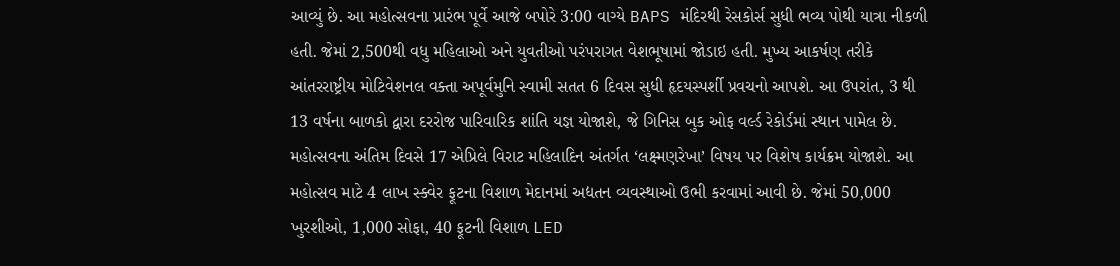આવ્યું છે. આ મહોત્સવના પ્રારંભ પૂર્વે આજે બપોરે 3:00 વાગ્યે BAPS મંદિરથી રેસકોર્સ સુધી ભવ્ય પોથી યાત્રા નીકળી હતી. જેમાં 2,500થી વધુ મહિલાઓ અને યુવતીઓ પરંપરાગત વેશભૂષામાં જોડાઇ હતી. મુખ્ય આકર્ષણ તરીકે આંતરરાષ્ટ્રીય મોટિવેશનલ વક્તા અપૂર્વમુનિ સ્વામી સતત 6 દિવસ સુધી હૃદયસ્પર્શી પ્રવચનો આપશે. આ ઉપરાંત, 3 થી 13 વર્ષના બાળકો દ્વારા દરરોજ પારિવારિક શાંતિ યજ્ઞ યોજાશે, જે ગિનિસ બુક ઓફ વર્લ્ડ રેકોર્ડમાં સ્થાન પામેલ છે. મહોત્સવના અંતિમ દિવસે 17 એપ્રિલે વિરાટ મહિલાદિન અંતર્ગત ‘લક્ષ્મણરેખા’ વિષય પર વિશેષ કાર્યક્રમ યોજાશે. આ મહોત્સવ માટે 4 લાખ સ્ક્વેર ફૂટના વિશાળ મેદાનમાં અદ્યતન વ્યવસ્થાઓ ઉભી કરવામાં આવી છે. જેમાં 50,000 ખુરશીઓ, 1,000 સોફા, 40 ફૂટની વિશાળ LED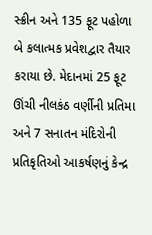સ્ક્રીન અને 135 ફૂટ પહોળા બે કલાત્મક પ્રવેશદ્વાર તૈયાર કરાયા છે. મેદાનમાં 25 ફૂટ ઊંચી નીલકંઠ વર્ણીની પ્રતિમા અને 7 સનાતન મંદિરોની પ્રતિકૃતિઓ આકર્ષણનું કેન્દ્ર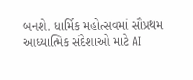બનશે. ધાર્મિક મહોત્સવમાં સૌપ્રથમ આધ્યાત્મિક સંદેશાઓ માટે AI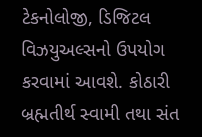ટેકનોલોજી, ડિજિટલ વિઝયુઅલ્સનો ઉપયોગ કરવામાં આવશે. કોઠારી બ્રહ્મતીર્થ સ્વામી તથા સંત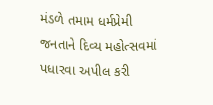મંડળે તમામ ધર્મપ્રેમી જનતાને દિવ્ય મહોત્સવમાં પધારવા અપીલ કરી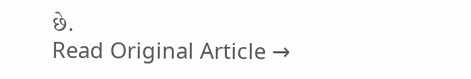છે.
Read Original Article →